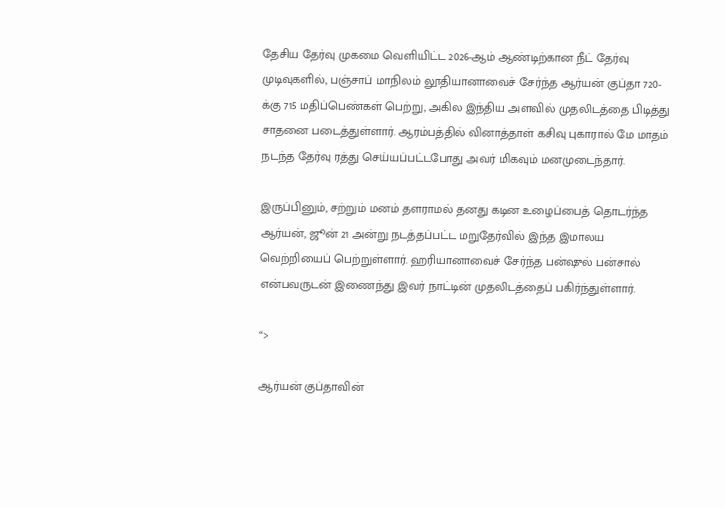தேசிய தேர்வு முகமை வெளியிட்ட 2026-ஆம் ஆண்டிற்கான நீட் தேர்வு முடிவுகளில், பஞ்சாப் மாநிலம் லூதியானாவைச் சேர்ந்த ஆர்யன் குப்தா 720-க்கு 715 மதிப்பெண்கள் பெற்று, அகில இந்திய அளவில் முதலிடத்தை பிடித்து சாதனை படைத்துள்ளார். ஆரம்பத்தில் வினாத்தாள் கசிவு புகாரால் மே மாதம் நடந்த தேர்வு ரத்து செய்யப்பட்டபோது அவர் மிகவும் மனமுடைந்தார்.

இருப்பினும், சற்றும் மனம் தளராமல் தனது கடின உழைப்பைத் தொடர்ந்த ஆர்யன், ஜூன் 21 அன்று நடத்தப்பட்ட மறுதேர்வில் இந்த இமாலய வெற்றியைப் பெற்றுள்ளார். ஹரியானாவைச் சேர்ந்த பன்ஷுல் பன்சால் என்பவருடன் இணைந்து இவர் நாட்டின் முதலிடத்தைப் பகிர்ந்துள்ளார்.

“>

ஆர்யன் குப்தாவின்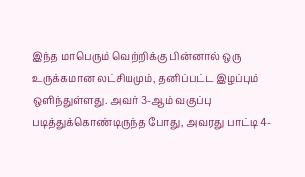இந்த மாபெரும் வெற்றிக்கு பின்னால் ஒரு உருக்கமான லட்சியமும், தனிப்பட்ட இழப்பும் ஒளிந்துள்ளது. அவர் 3-ஆம் வகுப்பு படித்துக்கொண்டிருந்த போது, அவரது பாட்டி 4-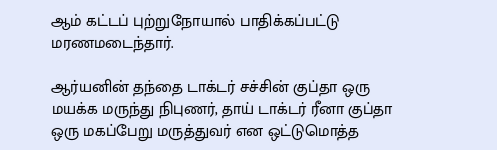ஆம் கட்டப் புற்றுநோயால் பாதிக்கப்பட்டு மரணமடைந்தார்.

ஆர்யனின் தந்தை டாக்டர் சச்சின் குப்தா ஒரு மயக்க மருந்து நிபுணர், தாய் டாக்டர் ரீனா குப்தா ஒரு மகப்பேறு மருத்துவர் என ஒட்டுமொத்த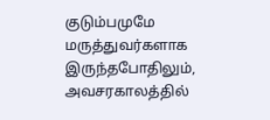குடும்பமுமே மருத்துவர்களாக இருந்தபோதிலும், அவசரகாலத்தில்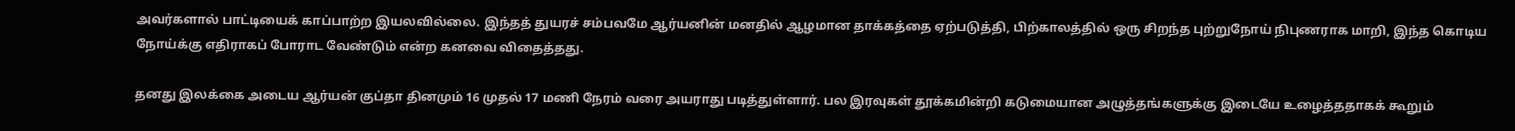அவர்களால் பாட்டியைக் காப்பாற்ற இயலவில்லை. இந்தத் துயரச் சம்பவமே ஆர்யனின் மனதில் ஆழமான தாக்கத்தை ஏற்படுத்தி, பிற்காலத்தில் ஒரு சிறந்த புற்றுநோய் நிபுணராக மாறி, இந்த கொடிய நோய்க்கு எதிராகப் போராட வேண்டும் என்ற கனவை விதைத்தது.

தனது இலக்கை அடைய ஆர்யன் குப்தா தினமும் 16 முதல் 17 மணி நேரம் வரை அயராது படித்துள்ளார். பல இரவுகள் தூக்கமின்றி கடுமையான அழுத்தங்களுக்கு இடையே உழைத்ததாகக் கூறும்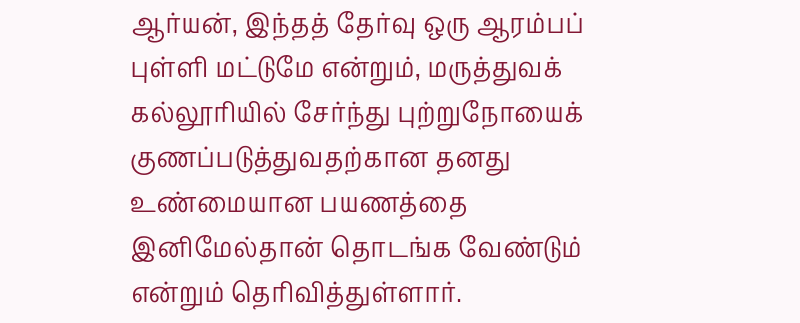ஆர்யன், இந்தத் தேர்வு ஒரு ஆரம்பப் புள்ளி மட்டுமே என்றும், மருத்துவக் கல்லூரியில் சேர்ந்து புற்றுநோயைக் குணப்படுத்துவதற்கான தனது உண்மையான பயணத்தை இனிமேல்தான் தொடங்க வேண்டும் என்றும் தெரிவித்துள்ளார்.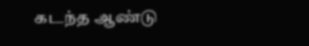கடந்த ஆண்டு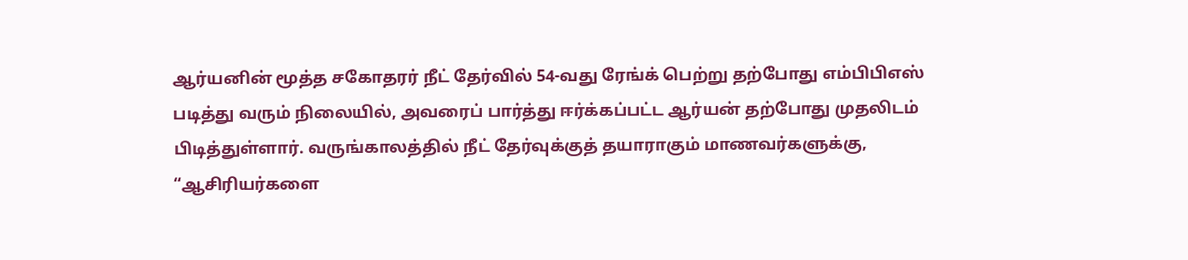ஆர்யனின் மூத்த சகோதரர் நீட் தேர்வில் 54-வது ரேங்க் பெற்று தற்போது எம்பிபிஎஸ் படித்து வரும் நிலையில், அவரைப் பார்த்து ஈர்க்கப்பட்ட ஆர்யன் தற்போது முதலிடம் பிடித்துள்ளார். வருங்காலத்தில் நீட் தேர்வுக்குத் தயாராகும் மாணவர்களுக்கு, “ஆசிரியர்களை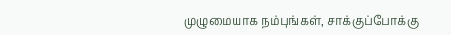முழுமையாக நம்புங்கள், சாக்குப்போக்கு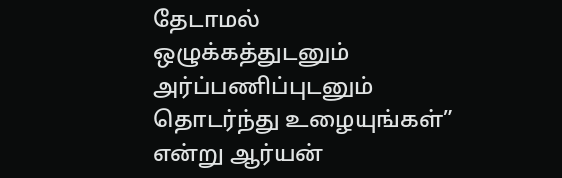தேடாமல் ஒழுக்கத்துடனும் அர்ப்பணிப்புடனும் தொடர்ந்து உழையுங்கள்” என்று ஆர்யன்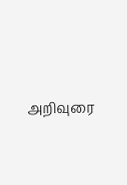அறிவுரை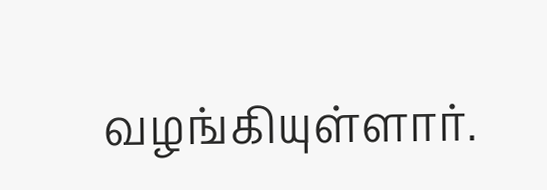வழங்கியுள்ளார்.